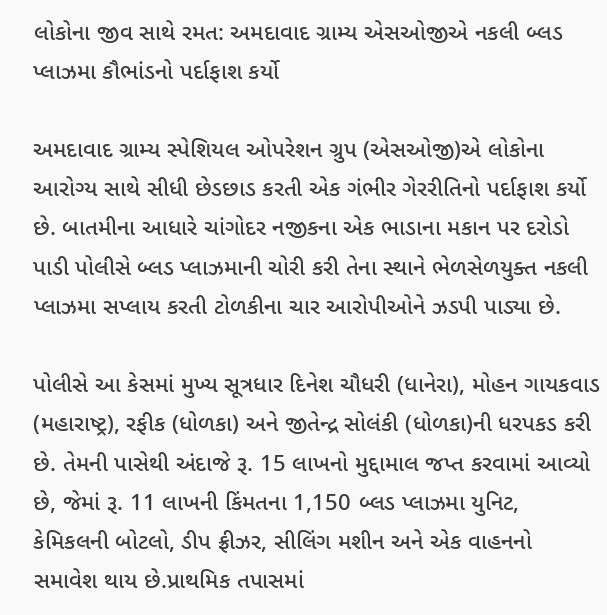લોકોના જીવ સાથે રમત: અમદાવાદ ગ્રામ્ય એસઓજીએ નકલી બ્લડ પ્લાઝમા કૌભાંડનો પર્દાફાશ કર્યો

અમદાવાદ ગ્રામ્ય સ્પેશિયલ ઓપરેશન ગ્રુપ (એસઓજી)એ લોકોના આરોગ્ય સાથે સીધી છેડછાડ કરતી એક ગંભીર ગેરરીતિનો પર્દાફાશ કર્યો છે. બાતમીના આધારે ચાંગોદર નજીકના એક ભાડાના મકાન પર દરોડો પાડી પોલીસે બ્લડ પ્લાઝમાની ચોરી કરી તેના સ્થાને ભેળસેળયુક્ત નકલી પ્લાઝમા સપ્લાય કરતી ટોળકીના ચાર આરોપીઓને ઝડપી પાડ્યા છે.

પોલીસે આ કેસમાં મુખ્ય સૂત્રધાર દિનેશ ચૌધરી (ધાનેરા), મોહન ગાયકવાડ (મહારાષ્ટ્ર), રફીક (ધોળકા) અને જીતેન્દ્ર સોલંકી (ધોળકા)ની ધરપકડ કરી છે. તેમની પાસેથી અંદાજે રૂ. 15 લાખનો મુદ્દામાલ જપ્ત કરવામાં આવ્યો છે, જેમાં રૂ. 11 લાખની કિંમતના 1,150 બ્લડ પ્લાઝમા યુનિટ, કેમિકલની બોટલો, ડીપ ફ્રીઝર, સીલિંગ મશીન અને એક વાહનનો સમાવેશ થાય છે.પ્રાથમિક તપાસમાં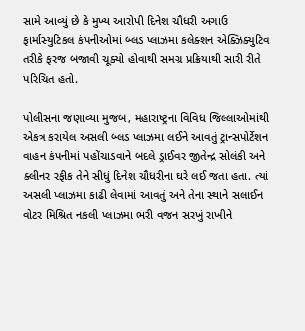સામે આવ્યું છે કે મુખ્ય આરોપી દિનેશ ચૌધરી અગાઉ ફાર્માસ્યુટિકલ કંપનીઓમાં બ્લડ પ્લાઝમા કલેક્શન એક્ઝિક્યુટિવ તરીકે ફરજ બજાવી ચૂક્યો હોવાથી સમગ્ર પ્રક્રિયાથી સારી રીતે પરિચિત હતો.

પોલીસના જણાવ્યા મુજબ, મહારાષ્ટ્રના વિવિધ જિલ્લાઓમાંથી એકત્ર કરાયેલ અસલી બ્લડ પ્લાઝમા લઈને આવતું ટ્રાન્સપોર્ટેશન વાહન કંપનીમાં પહોંચાડવાને બદલે ડ્રાઈવર જીતેન્દ્ર સોલંકી અને ક્લીનર રફીક તેને સીધું દિનેશ ચૌધરીના ઘરે લઈ જતા હતા. ત્યાં અસલી પ્લાઝમા કાઢી લેવામાં આવતું અને તેના સ્થાને સલાઈન વોટર મિશ્રિત નકલી પ્લાઝમા ભરી વજન સરખું રાખીને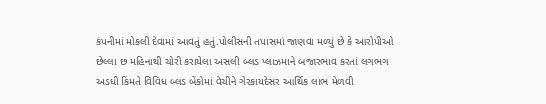કંપનીમાં મોકલી દેવામાં આવતું હતું.પોલીસની તપાસમાં જાણવા મળ્યું છે કે આરોપીઓ છેલ્લા છ મહિનાથી ચોરી કરાયેલા અસલી બ્લડ પ્લાઝમાને બજારભાવ કરતાં લગભગ અડધી કિંમતે વિવિધ બ્લડ બેંકોમાં વેચીને ગેરકાયદેસર આર્થિક લાભ મેળવી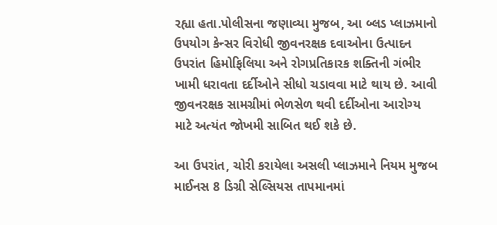રહ્યા હતા.પોલીસના જણાવ્યા મુજબ, આ બ્લડ પ્લાઝમાનો ઉપયોગ કેન્સર વિરોધી જીવનરક્ષક દવાઓના ઉત્પાદન ઉપરાંત હિમોફિલિયા અને રોગપ્રતિકારક શક્તિની ગંભીર ખામી ધરાવતા દર્દીઓને સીધો ચડાવવા માટે થાય છે. આવી જીવનરક્ષક સામગ્રીમાં ભેળસેળ થવી દર્દીઓના આરોગ્ય માટે અત્યંત જોખમી સાબિત થઈ શકે છે.

આ ઉપરાંત, ચોરી કરાયેલા અસલી પ્લાઝમાને નિયમ મુજબ માઈનસ 8 ડિગ્રી સેલ્સિયસ તાપમાનમાં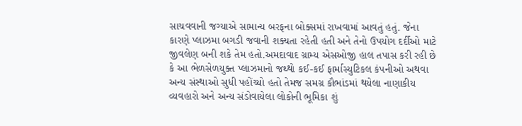સાચવવાની જગ્યાએ સામાન્ય બરફના બોક્સમાં રાખવામાં આવતું હતું. જેના કારણે પ્લાઝમા બગડી જવાની શક્યતા રહેતી હતી અને તેનો ઉપયોગ દર્દીઓ માટે જીવલેણ બની શકે તેમ હતો.અમદાવાદ ગ્રામ્ય એસઓજી હાલ તપાસ કરી રહી છે કે આ ભેળસેળયુક્ત પ્લાઝમાનો જથ્થો કઈ-કઈ ફાર્માસ્યુટિકલ કંપનીઓ અથવા અન્ય સંસ્થાઓ સુધી પહોંચ્યો હતો તેમજ સમગ્ર કૌભાંડમાં થયેલા નાણાકીય વ્યવહારો અને અન્ય સંડોવાયેલા લોકોની ભૂમિકા શું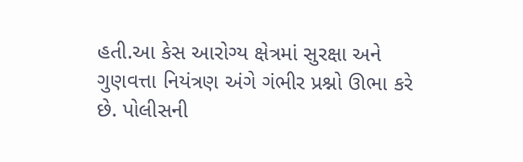હતી.આ કેસ આરોગ્ય ક્ષેત્રમાં સુરક્ષા અને ગુણવત્તા નિયંત્રણ અંગે ગંભીર પ્રશ્નો ઊભા કરે છે. પોલીસની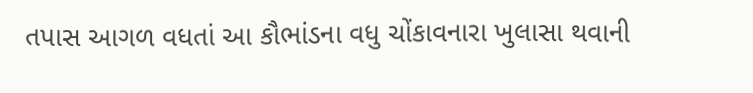તપાસ આગળ વધતાં આ કૌભાંડના વધુ ચોંકાવનારા ખુલાસા થવાની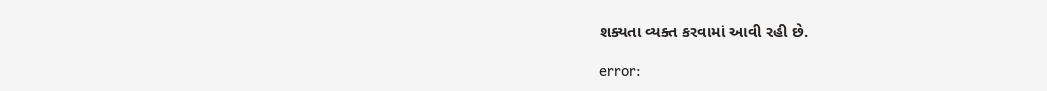શક્યતા વ્યક્ત કરવામાં આવી રહી છે.

error: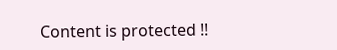Content is protected !!